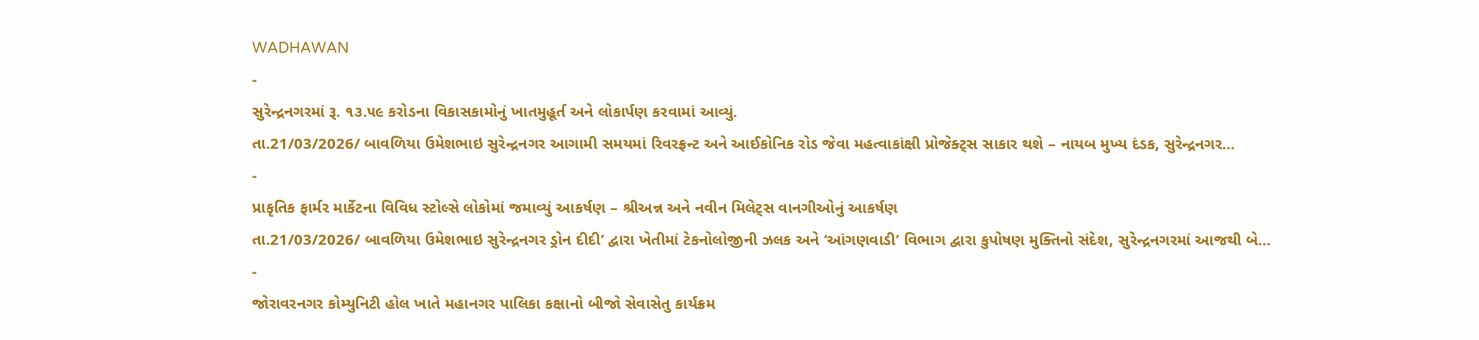WADHAWAN
-
સુરેન્દ્રનગરમાં રૂ. ૧૩.૫૯ કરોડના વિકાસકામોનું ખાતમુહૂર્ત અને લોકાર્પણ કરવામાં આવ્યું.
તા.21/03/2026/ બાવળિયા ઉમેશભાઇ સુરેન્દ્રનગર આગામી સમયમાં રિવરફ્રન્ટ અને આઈકોનિક રોડ જેવા મહત્વાકાંક્ષી પ્રોજેક્ટ્સ સાકાર થશે – નાયબ મુખ્ય દંડક, સુરેન્દ્રનગર…
-
પ્રાકૃતિક ફાર્મર માર્કેટના વિવિધ સ્ટોલ્સે લોકોમાં જમાવ્યું આકર્ષણ – શ્રીઅન્ન અને નવીન મિલેટ્સ વાનગીઓનું આકર્ષણ
તા.21/03/2026/ બાવળિયા ઉમેશભાઇ સુરેન્દ્રનગર ડ્રોન દીદી’ દ્વારા ખેતીમાં ટેકનોલોજીની ઝલક અને ‘આંગણવાડી’ વિભાગ દ્વારા કુપોષણ મુક્તિનો સંદેશ, સુરેન્દ્રનગરમાં આજથી બે…
-
જોરાવરનગર કોમ્યુનિટી હોલ ખાતે મહાનગર પાલિકા કક્ષાનો બીજો સેવાસેતુ કાર્યક્રમ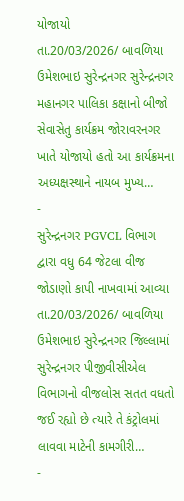યોજાયો
તા.20/03/2026/ બાવળિયા ઉમેશભાઇ સુરેન્દ્રનગર સુરેન્દ્રનગર મહાનગર પાલિકા કક્ષાનો બીજો સેવાસેતુ કાર્યક્રમ જોરાવરનગર ખાતે યોજાયો હતો આ કાર્યક્રમના અધ્યક્ષસ્થાને નાયબ મુખ્ય…
-
સુરેન્દ્રનગર PGVCL વિભાગ દ્વારા વધુ 64 જેટલા વીજ જોડાણો કાપી નાખવામાં આવ્યા
તા.20/03/2026/ બાવળિયા ઉમેશભાઇ સુરેન્દ્રનગર જિલ્લામાં સુરેન્દ્રનગર પીજીવીસીએલ વિભાગનો વીજલોસ સતત વધતો જઈ રહ્યો છે ત્યારે તે કંટ્રોલમાં લાવવા માટેની કામગીરી…
-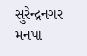સુરેન્દ્રનગર મનપા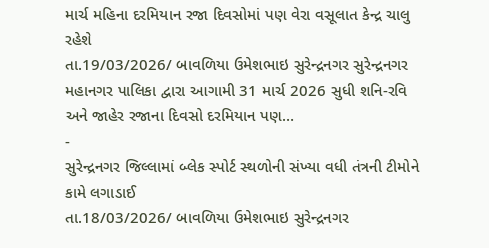માર્ચ મહિના દરમિયાન રજા દિવસોમાં પણ વેરા વસૂલાત કેન્દ્ર ચાલુ રહેશે
તા.19/03/2026/ બાવળિયા ઉમેશભાઇ સુરેન્દ્રનગર સુરેન્દ્રનગર મહાનગર પાલિકા દ્વારા આગામી 31 માર્ચ 2026 સુધી શનિ-રવિ અને જાહેર રજાના દિવસો દરમિયાન પણ…
-
સુરેન્દ્રનગર જિલ્લામાં બ્લેક સ્પોર્ટ સ્થળોની સંખ્યા વધી તંત્રની ટીમોને કામે લગાડાઈ
તા.18/03/2026/ બાવળિયા ઉમેશભાઇ સુરેન્દ્રનગર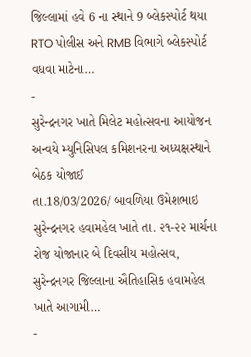જિલ્લામાં હવે 6 ના સ્થાને 9 બ્લેકસ્પોર્ટ થયા RTO પોલીસ અને RMB વિભાગે બ્લેકસ્પોર્ટ વધવા માટેના…
-
સુરેન્દ્રનગર ખાતે મિલેટ મહોત્સવના આયોજન અન્વયે મ્યુનિસિપલ કમિશનરના અધ્યક્ષસ્થાને બેઠક યોજાઈ
તા.18/03/2026/ બાવળિયા ઉમેશભાઇ સુરેન્દ્રનગર હવામહેલ ખાતે તા. ૨૧-૨૨ માર્ચના રોજ યોજાનાર બે દિવસીય મહોત્સવ, સુરેન્દ્રનગર જિલ્લાના ઐતિહાસિક હવામહેલ ખાતે આગામી…
-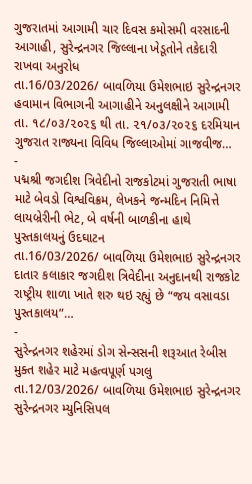ગુજરાતમાં આગામી ચાર દિવસ કમોસમી વરસાદની આગાહી, સુરેન્દ્રનગર જિલ્લાના ખેડૂતોને તકેદારી રાખવા અનુરોધ
તા.16/03/2026/ બાવળિયા ઉમેશભાઇ સુરેન્દ્રનગર હવામાન વિભાગની આગાહીને અનુલક્ષીને આગામી તા. ૧૮/૦૩/૨૦૨૬ થી તા. ૨૧/૦૩/૨૦૨૬ દરમિયાન ગુજરાત રાજ્યના વિવિધ જિલ્લાઓમાં ગાજવીજ…
-
પદ્મશ્રી જગદીશ ત્રિવેદીનો રાજકોટમાં ગુજરાતી ભાષા માટે બેવડો વિશ્વવિક્રમ, લેખકને જન્મદિન નિમિત્તે લાયબ્રેરીની ભેટ, બે વર્ષની બાળકીના હાથે પુસ્તકાલયનું ઉદઘાટન
તા.16/03/2026/ બાવળિયા ઉમેશભાઇ સુરેન્દ્રનગર દાતાર કલાકાર જગદીશ ત્રિવેદીના અનુદાનથી રાજકોટ રાષ્ટ્રીય શાળા ખાતે શરુ થઇ રહ્યું છે “જય વસાવડા પુસ્તકાલય”…
-
સુરેન્દ્રનગર શહેરમાં ડોગ સેન્સસની શરૂઆત રેબીસ મુક્ત શહેર માટે મહત્વપૂર્ણ પગલુ
તા.12/03/2026/ બાવળિયા ઉમેશભાઇ સુરેન્દ્રનગર સુરેન્દ્રનગર મ્યુનિસિપલ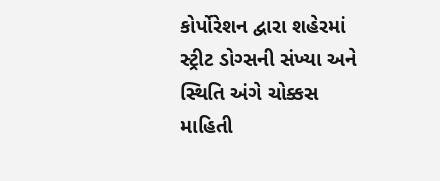કોર્પોરેશન દ્વારા શહેરમાં સ્ટ્રીટ ડોગ્સની સંખ્યા અને સ્થિતિ અંગે ચોક્કસ માહિતી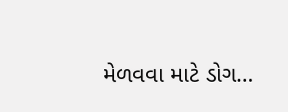મેળવવા માટે ડોગ…